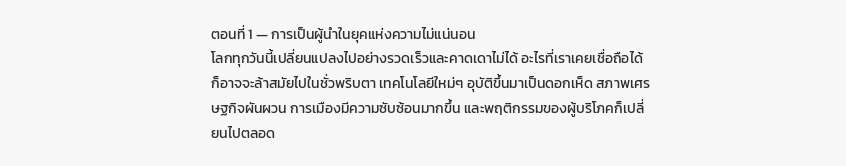ตอนที่ 1 — การเป็นผู้นำในยุคแห่งความไม่แน่นอน
โลกทุกวันนี้เปลี่ยนแปลงไปอย่างรวดเร็วและคาดเดาไม่ได้ อะไรที่เราเคยเชื่อถือได้ ก็อาจจะล้าสมัยไปในชั่วพริบตา เทคโนโลยีใหม่ๆ อุบัติขึ้นมาเป็นดอกเห็ด สภาพเศรษฐกิจผันผวน การเมืองมีความซับซ้อนมากขึ้น และพฤติกรรมของผู้บริโภคก็เปลี่ยนไปตลอด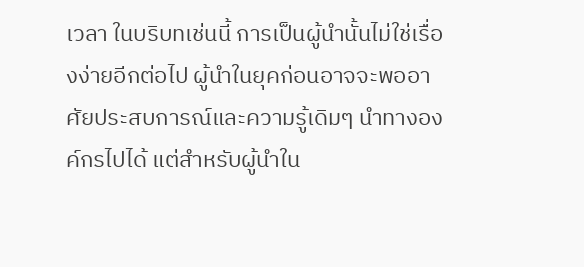เวลา ในบริบทเช่นนี้ การเป็นผู้นำนั้นไม่ใช่เรื่องง่ายอีกต่อไป ผู้นำในยุคก่อนอาจจะพออาศัยประสบการณ์และความรู้เดิมๆ นำทางองค์กรไปได้ แต่สำหรับผู้นำใน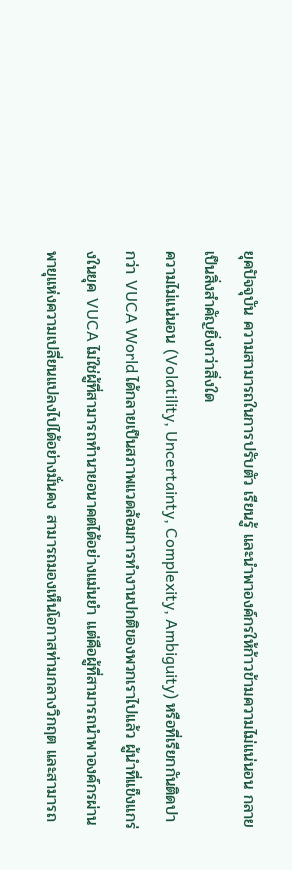ยุคปัจจุบัน ความสามารถในการปรับตัว เรียนรู้ และนำพาองค์กรให้ก้าวข้ามความไม่แน่นอน กลายเป็นสิ่งสำคัญยิ่งกว่าสิ่งใด
ความไม่แน่นอน (Volatility, Uncertainty, Complexity, Ambiguity) หรือที่เรียกกันติดปากว่า VUCA World ได้กลายเป็นสภาพแวดล้อมการทำงานปกติของพวกเราไปแล้ว ผู้นำที่แข็งแกร่งในยุค VUCA ไม่ใช่ผู้ที่สามารถทำนายอนาคตได้อย่างแม่นยำ แต่คือผู้ที่สามารถนำพาองค์กรผ่านพายุแห่งความเปลี่ยนแปลงไปได้อย่างมั่นคง สามารถมองเห็นโอกาสท่ามกลางวิกฤต และสามารถ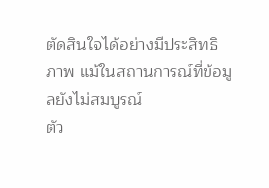ตัดสินใจได้อย่างมีประสิทธิภาพ แม้ในสถานการณ์ที่ข้อมูลยังไม่สมบูรณ์
ตัว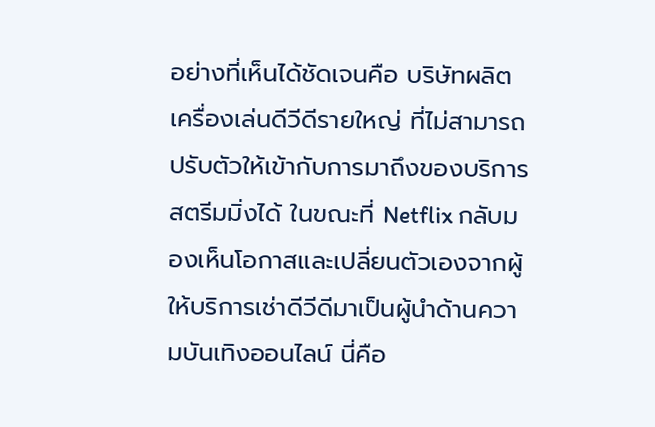อย่างที่เห็นได้ชัดเจนคือ บริษัทผลิตเครื่องเล่นดีวีดีรายใหญ่ ที่ไม่สามารถปรับตัวให้เข้ากับการมาถึงของบริการสตรีมมิ่งได้ ในขณะที่ Netflix กลับมองเห็นโอกาสและเปลี่ยนตัวเองจากผู้ให้บริการเช่าดีวีดีมาเป็นผู้นำด้านความบันเทิงออนไลน์ นี่คือ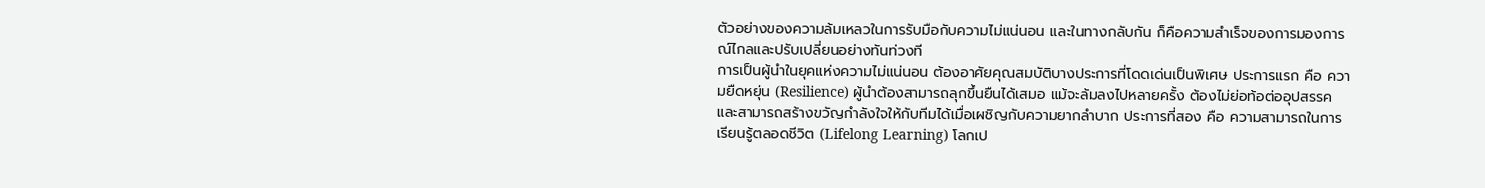ตัวอย่างของความล้มเหลวในการรับมือกับความไม่แน่นอน และในทางกลับกัน ก็คือความสำเร็จของการมองการณ์ไกลและปรับเปลี่ยนอย่างทันท่วงที
การเป็นผู้นำในยุคแห่งความไม่แน่นอน ต้องอาศัยคุณสมบัติบางประการที่โดดเด่นเป็นพิเศษ ประการแรก คือ ความยืดหยุ่น (Resilience) ผู้นำต้องสามารถลุกขึ้นยืนได้เสมอ แม้จะล้มลงไปหลายครั้ง ต้องไม่ย่อท้อต่ออุปสรรค และสามารถสร้างขวัญกำลังใจให้กับทีมได้เมื่อเผชิญกับความยากลำบาก ประการที่สอง คือ ความสามารถในการเรียนรู้ตลอดชีวิต (Lifelong Learning) โลกเป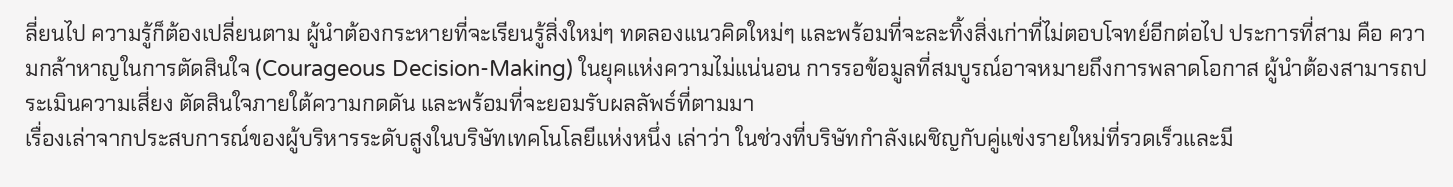ลี่ยนไป ความรู้ก็ต้องเปลี่ยนตาม ผู้นำต้องกระหายที่จะเรียนรู้สิ่งใหม่ๆ ทดลองแนวคิดใหม่ๆ และพร้อมที่จะละทิ้งสิ่งเก่าที่ไม่ตอบโจทย์อีกต่อไป ประการที่สาม คือ ความกล้าหาญในการตัดสินใจ (Courageous Decision-Making) ในยุคแห่งความไม่แน่นอน การรอข้อมูลที่สมบูรณ์อาจหมายถึงการพลาดโอกาส ผู้นำต้องสามารถประเมินความเสี่ยง ตัดสินใจภายใต้ความกดดัน และพร้อมที่จะยอมรับผลลัพธ์ที่ตามมา
เรื่องเล่าจากประสบการณ์ของผู้บริหารระดับสูงในบริษัทเทคโนโลยีแห่งหนึ่ง เล่าว่า ในช่วงที่บริษัทกำลังเผชิญกับคู่แข่งรายใหม่ที่รวดเร็วและมี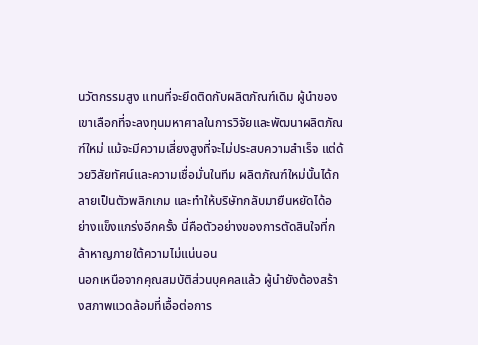นวัตกรรมสูง แทนที่จะยึดติดกับผลิตภัณฑ์เดิม ผู้นำของเขาเลือกที่จะลงทุนมหาศาลในการวิจัยและพัฒนาผลิตภัณฑ์ใหม่ แม้จะมีความเสี่ยงสูงที่จะไม่ประสบความสำเร็จ แต่ด้วยวิสัยทัศน์และความเชื่อมั่นในทีม ผลิตภัณฑ์ใหม่นั้นได้กลายเป็นตัวพลิกเกม และทำให้บริษัทกลับมายืนหยัดได้อย่างแข็งแกร่งอีกครั้ง นี่คือตัวอย่างของการตัดสินใจที่กล้าหาญภายใต้ความไม่แน่นอน
นอกเหนือจากคุณสมบัติส่วนบุคคลแล้ว ผู้นำยังต้องสร้างสภาพแวดล้อมที่เอื้อต่อการ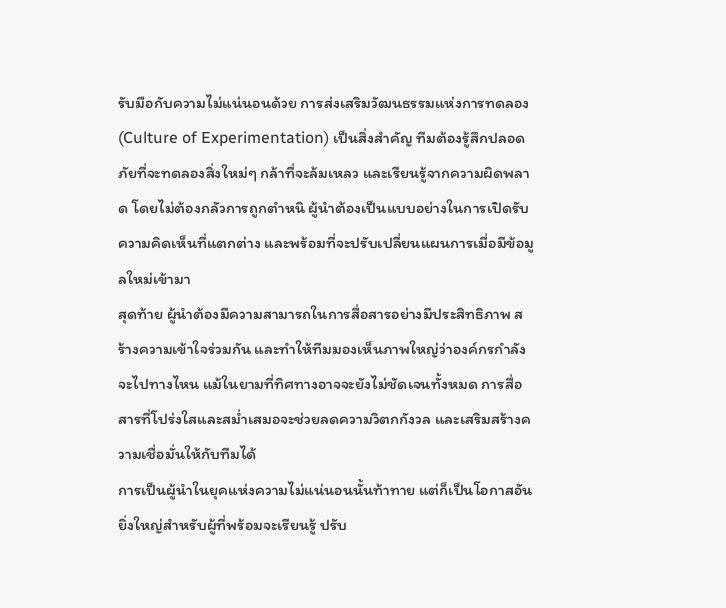รับมือกับความไม่แน่นอนด้วย การส่งเสริมวัฒนธรรมแห่งการทดลอง (Culture of Experimentation) เป็นสิ่งสำคัญ ทีมต้องรู้สึกปลอดภัยที่จะทดลองสิ่งใหม่ๆ กล้าที่จะล้มเหลว และเรียนรู้จากความผิดพลาด โดยไม่ต้องกลัวการถูกตำหนิ ผู้นำต้องเป็นแบบอย่างในการเปิดรับความคิดเห็นที่แตกต่าง และพร้อมที่จะปรับเปลี่ยนแผนการเมื่อมีข้อมูลใหม่เข้ามา
สุดท้าย ผู้นำต้องมีความสามารถในการสื่อสารอย่างมีประสิทธิภาพ สร้างความเข้าใจร่วมกัน และทำให้ทีมมองเห็นภาพใหญ่ว่าองค์กรกำลังจะไปทางไหน แม้ในยามที่ทิศทางอาจจะยังไม่ชัดเจนทั้งหมด การสื่อสารที่โปร่งใสและสม่ำเสมอจะช่วยลดความวิตกกังวล และเสริมสร้างความเชื่อมั่นให้กับทีมได้
การเป็นผู้นำในยุคแห่งความไม่แน่นอนนั้นท้าทาย แต่ก็เป็นโอกาสอันยิ่งใหญ่สำหรับผู้ที่พร้อมจะเรียนรู้ ปรับ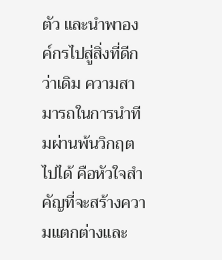ตัว และนำพาองค์กรไปสู่สิ่งที่ดีกว่าเดิม ความสามารถในการนำทีมผ่านพ้นวิกฤตไปได้ คือหัวใจสำคัญที่จะสร้างความแตกต่างและ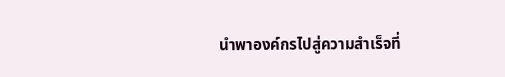นำพาองค์กรไปสู่ความสำเร็จที่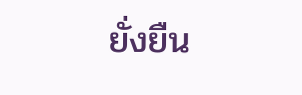ยั่งยืน